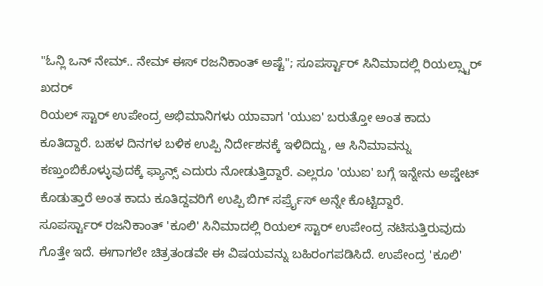"ಓನ್ಲಿ ಒನ್ ನೇಮ್.. ನೇಮ್ ಈಸ್ ರಜನಿಕಾಂತ್ ಅಷ್ಟೆ"; ಸೂಪರ್ಸ್ಟಾರ್ ಸಿನಿಮಾದಲ್ಲಿ ರಿಯಲ್ಸ್ಟಾರ್ ಖದರ್
ರಿಯಲ್ ಸ್ಟಾರ್ ಉಪೇಂದ್ರ ಅಭಿಮಾನಿಗಳು ಯಾವಾಗ 'ಯುಐ' ಬರುತ್ತೋ ಅಂತ ಕಾದು ಕೂತಿದ್ದಾರೆ. ಬಹಳ ದಿನಗಳ ಬಳಿಕ ಉಪ್ಪಿ ನಿರ್ದೇಶನಕ್ಕೆ ಇಳಿದಿದ್ದು, ಆ ಸಿನಿಮಾವನ್ನು ಕಣ್ತುಂಬಿಕೊಳ್ಳುವುದಕ್ಕೆ ಫ್ಯಾನ್ಸ್ ಎದುರು ನೋಡುತ್ತಿದ್ದಾರೆ. ಎಲ್ಲರೂ 'ಯುಐ' ಬಗ್ಗೆ ಇನ್ನೇನು ಅಪ್ಡೇಟ್ ಕೊಡುತ್ತಾರೆ ಅಂತ ಕಾದು ಕೂತಿದ್ದವರಿಗೆ ಉಪ್ಪಿ ಬಿಗ್ ಸರ್ಪ್ರೈಸ್ ಅನ್ನೇ ಕೊಟ್ಟಿದ್ದಾರೆ.
ಸೂಪರ್ಸ್ಟಾರ್ ರಜನಿಕಾಂತ್ 'ಕೂಲಿ' ಸಿನಿಮಾದಲ್ಲಿ ರಿಯಲ್ ಸ್ಟಾರ್ ಉಪೇಂದ್ರ ನಟಿಸುತ್ತಿರುವುದು ಗೊತ್ತೇ ಇದೆ. ಈಗಾಗಲೇ ಚಿತ್ರತಂಡವೇ ಈ ವಿಷಯವನ್ನು ಬಹಿರಂಗಪಡಿಸಿದೆ. ಉಪೇಂದ್ರ 'ಕೂಲಿ'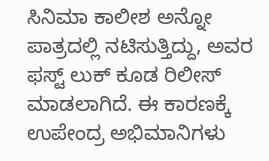ಸಿನಿಮಾ ಕಾಲೀಶ ಅನ್ನೋ ಪಾತ್ರದಲ್ಲಿ ನಟಿಸುತ್ತಿದ್ದು, ಅವರ ಫಸ್ಟ್ ಲುಕ್ ಕೂಡ ರಿಲೀಸ್ ಮಾಡಲಾಗಿದೆ. ಈ ಕಾರಣಕ್ಕೆ ಉಪೇಂದ್ರ ಅಭಿಮಾನಿಗಳು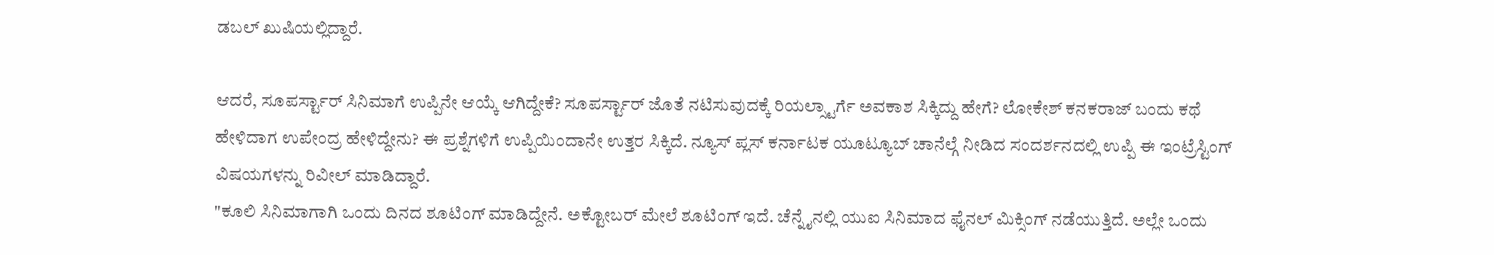ಡಬಲ್ ಖುಷಿಯಲ್ಲಿದ್ದಾರೆ.

ಆದರೆ, ಸೂಪರ್ಸ್ಟಾರ್ ಸಿನಿಮಾಗೆ ಉಪ್ಪಿನೇ ಆಯ್ಕೆ ಆಗಿದ್ದೇಕೆ? ಸೂಪರ್ಸ್ಟಾರ್ ಜೊತೆ ನಟಿಸುವುದಕ್ಕೆ ರಿಯಲ್ಸ್ಟಾರ್ಗೆ ಅವಕಾಶ ಸಿಕ್ಕಿದ್ದು ಹೇಗೆ? ಲೋಕೇಶ್ ಕನಕರಾಜ್ ಬಂದು ಕಥೆ ಹೇಳಿದಾಗ ಉಪೇಂದ್ರ ಹೇಳಿದ್ದೇನು? ಈ ಪ್ರಶ್ನೆಗಳಿಗೆ ಉಪ್ಪಿಯಿಂದಾನೇ ಉತ್ತರ ಸಿಕ್ಕಿದೆ. ನ್ಯೂಸ್ ಪ್ಲಸ್ ಕರ್ನಾಟಕ ಯೂಟ್ಯೂಬ್ ಚಾನೆಲ್ಗೆ ನೀಡಿದ ಸಂದರ್ಶನದಲ್ಲಿ ಉಪ್ಪಿ ಈ ಇಂಟ್ರೆಸ್ಟಿಂಗ್ ವಿಷಯಗಳನ್ನು ರಿವೀಲ್ ಮಾಡಿದ್ದಾರೆ.
"ಕೂಲಿ ಸಿನಿಮಾಗಾಗಿ ಒಂದು ದಿನದ ಶೂಟಿಂಗ್ ಮಾಡಿದ್ದೇನೆ. ಅಕ್ಟೋಬರ್ ಮೇಲೆ ಶೂಟಿಂಗ್ ಇದೆ. ಚೆನ್ನೈನಲ್ಲಿ ಯುಐ ಸಿನಿಮಾದ ಫೈನಲ್ ಮಿಕ್ಸಿಂಗ್ ನಡೆಯುತ್ತಿದೆ. ಅಲ್ಲೇ ಒಂದು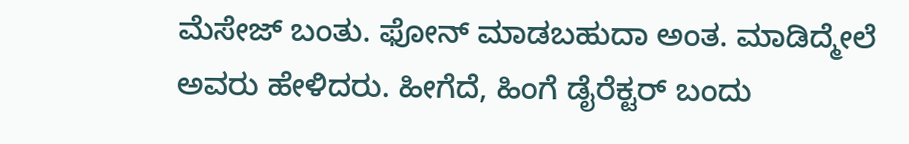ಮೆಸೇಜ್ ಬಂತು. ಫೋನ್ ಮಾಡಬಹುದಾ ಅಂತ. ಮಾಡಿದ್ಮೇಲೆ ಅವರು ಹೇಳಿದರು. ಹೀಗೆದೆ, ಹಿಂಗೆ ಡೈರೆಕ್ಟರ್ ಬಂದು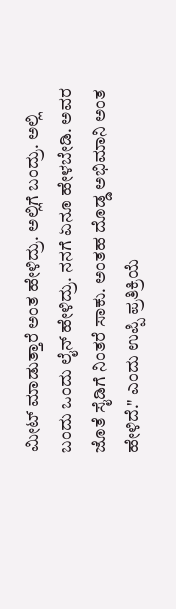ಮೀಟ್ ಮಾಡುತ್ತಾರೆ ಅಂತ ಹೇಳಿದ್ರು. ಅಲ್ಲಿಗೆ ಬಂದ್ರು. ಅಲ್ಲಿ ಬಂದು ಒಂದು ಲೈನ್ ಹೇಳಿದ್ರು. ನನಗೆ ಏನೂ ಹೇಳಬೇಡಿ. ಅವರ ಜೊತೆ ಸೈಡಿಗೆ ನಿಂತರೆ ಸಾಕು. ಅಂತಹ ದೊಡ್ಡ ಅಭಿಮಾನಿ ಅಂತ ಹೇಳಿದೆ." ಎಂದು ಉಪ್ಪಿ ಪ್ರತಿಕ್ರಿಯೆ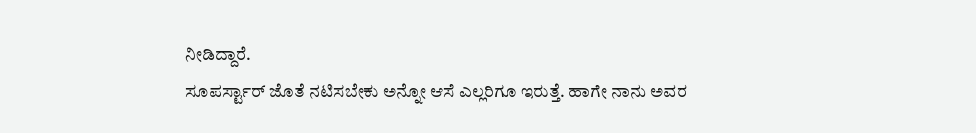ನೀಡಿದ್ದಾರೆ.
ಸೂಪರ್ಸ್ಟಾರ್ ಜೊತೆ ನಟಿಸಬೇಕು ಅನ್ನೋ ಆಸೆ ಎಲ್ಲರಿಗೂ ಇರುತ್ತೆ. ಹಾಗೇ ನಾನು ಅವರ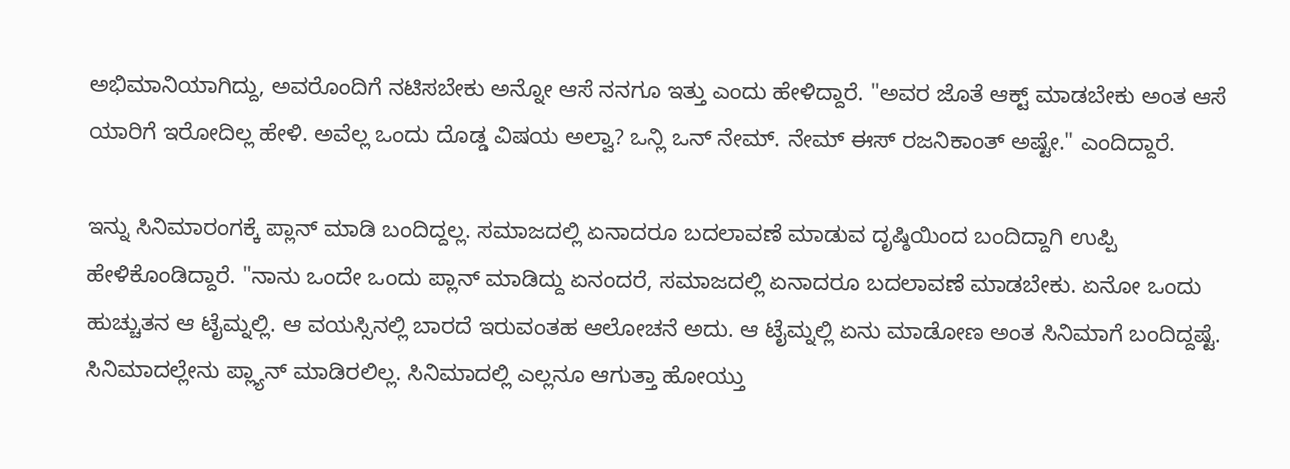ಅಭಿಮಾನಿಯಾಗಿದ್ದು, ಅವರೊಂದಿಗೆ ನಟಿಸಬೇಕು ಅನ್ನೋ ಆಸೆ ನನಗೂ ಇತ್ತು ಎಂದು ಹೇಳಿದ್ದಾರೆ. "ಅವರ ಜೊತೆ ಆಕ್ಟ್ ಮಾಡಬೇಕು ಅಂತ ಆಸೆ ಯಾರಿಗೆ ಇರೋದಿಲ್ಲ ಹೇಳಿ. ಅವೆಲ್ಲ ಒಂದು ದೊಡ್ಡ ವಿಷಯ ಅಲ್ವಾ? ಒನ್ಲಿ ಒನ್ ನೇಮ್. ನೇಮ್ ಈಸ್ ರಜನಿಕಾಂತ್ ಅಷ್ಟೇ." ಎಂದಿದ್ದಾರೆ.

ಇನ್ನು ಸಿನಿಮಾರಂಗಕ್ಕೆ ಪ್ಲಾನ್ ಮಾಡಿ ಬಂದಿದ್ದಲ್ಲ. ಸಮಾಜದಲ್ಲಿ ಏನಾದರೂ ಬದಲಾವಣೆ ಮಾಡುವ ದೃಷ್ಠಿಯಿಂದ ಬಂದಿದ್ದಾಗಿ ಉಪ್ಪಿ ಹೇಳಿಕೊಂಡಿದ್ದಾರೆ. "ನಾನು ಒಂದೇ ಒಂದು ಪ್ಲಾನ್ ಮಾಡಿದ್ದು ಏನಂದರೆ, ಸಮಾಜದಲ್ಲಿ ಏನಾದರೂ ಬದಲಾವಣೆ ಮಾಡಬೇಕು. ಏನೋ ಒಂದು ಹುಚ್ಚುತನ ಆ ಟೈಮ್ನಲ್ಲಿ. ಆ ವಯಸ್ಸಿನಲ್ಲಿ ಬಾರದೆ ಇರುವಂತಹ ಆಲೋಚನೆ ಅದು. ಆ ಟೈಮ್ನಲ್ಲಿ ಏನು ಮಾಡೋಣ ಅಂತ ಸಿನಿಮಾಗೆ ಬಂದಿದ್ದಷ್ಟೆ. ಸಿನಿಮಾದಲ್ಲೇನು ಪ್ಲ್ಯಾನ್ ಮಾಡಿರಲಿಲ್ಲ. ಸಿನಿಮಾದಲ್ಲಿ ಎಲ್ಲನೂ ಆಗುತ್ತಾ ಹೋಯ್ತು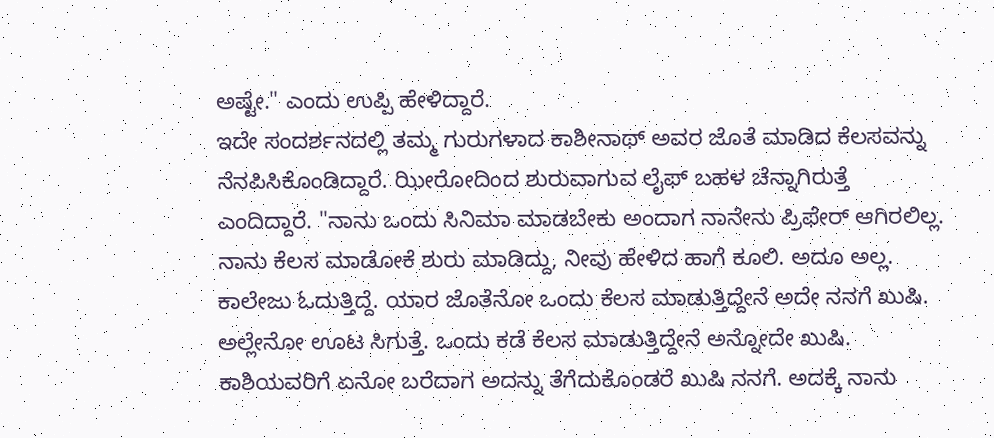ಅಷ್ಟೇ." ಎಂದು ಉಪ್ಪಿ ಹೇಳಿದ್ದಾರೆ.
ಇದೇ ಸಂದರ್ಶನದಲ್ಲಿ ತಮ್ಮ ಗುರುಗಳಾದ ಕಾಶೀನಾಥ್ ಅವರ ಜೊತೆ ಮಾಡಿದ ಕೆಲಸವನ್ನು ನೆನಪಿಸಿಕೊಂಡಿದ್ದಾರೆ. ಝೀರೋದಿಂದ ಶುರುವಾಗುವ ಲೈಫ್ ಬಹಳ ಚೆನ್ನಾಗಿರುತ್ತೆ ಎಂದಿದ್ದಾರೆ. "ನಾನು ಒಂದು ಸಿನಿಮಾ ಮಾಡಬೇಕು ಅಂದಾಗ ನಾನೇನು ಪ್ರಿಫೇರ್ ಆಗಿರಲಿಲ್ಲ. ನಾನು ಕೆಲಸ ಮಾಡೋಕೆ ಶುರು ಮಾಡಿದ್ದು, ನೀವು ಹೇಳಿದ ಹಾಗೆ ಕೂಲಿ. ಅದೂ ಅಲ್ಲ. ಕಾಲೇಜು ಓದುತ್ತಿದ್ದೆ. ಯಾರ ಜೊತೆನೋ ಒಂದು ಕೆಲಸ ಮಾಡುತ್ತಿದ್ದೇನೆ ಅದೇ ನನಗೆ ಖುಷಿ. ಅಲ್ಲೇನೋ ಊಟ ಸಿಗುತ್ತೆ. ಒಂದು ಕಡೆ ಕೆಲಸ ಮಾಡುತ್ತಿದ್ದೇನೆ ಅನ್ನೋದೇ ಖುಷಿ. ಕಾಶಿಯವರಿಗೆ ಏನೋ ಬರೆದಾಗ ಅದನ್ನು ತೆಗೆದುಕೊಂಡರೆ ಖುಷಿ ನನಗೆ. ಅದಕ್ಕೆ ನಾನು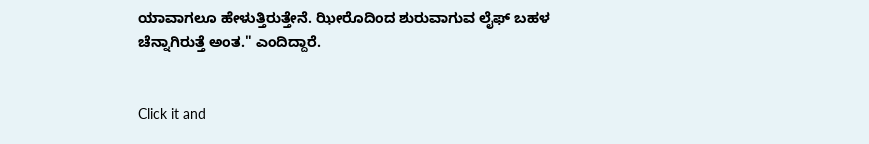ಯಾವಾಗಲೂ ಹೇಳುತ್ತಿರುತ್ತೇನೆ. ಝೀರೊದಿಂದ ಶುರುವಾಗುವ ಲೈಫ್ ಬಹಳ ಚೆನ್ನಾಗಿರುತ್ತೆ ಅಂತ." ಎಂದಿದ್ದಾರೆ.


Click it and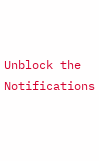Unblock the Notifications